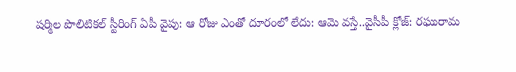షర్మిల పొలిటికల్ స్టీరింగ్ ఏపీ వైపు: ఆ రోజు ఎంతో దూరంలో లేదు: ఆమె వస్తే..వైసీపీ క్లోజ్: రఘురామ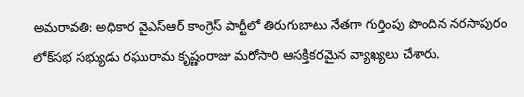అమరావతి: అధికార వైఎస్ఆర్ కాంగ్రెస్ పార్టీలో తిరుగుబాటు నేతగా గుర్తింపు పొందిన నరసాపురం లోక్‌సభ సభ్యుడు రఘురామ కృష్ణంరాజు మరోసారి ఆసక్తికరమైన వ్యాఖ్యలు చేశారు.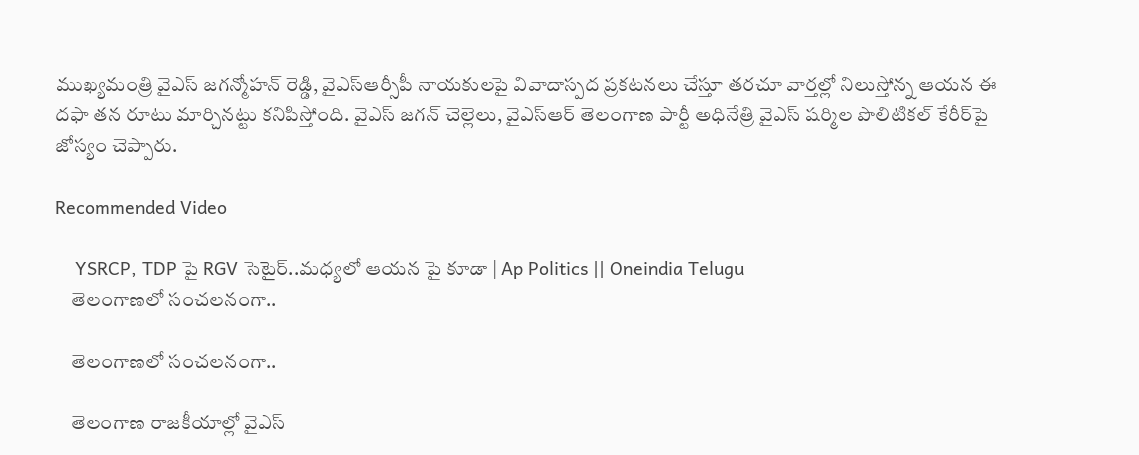ముఖ్యమంత్రి వైఎస్ జగన్మోహన్ రెడ్డి, వైఎస్ఆర్సీపీ నాయకులపై వివాదాస్పద ప్రకటనలు చేస్తూ తరచూ వార్తల్లో నిలుస్తోన్న ఆయన ఈ దఫా తన రూటు మార్చినట్టు కనిపిస్తోంది. వైఎస్ జగన్ చెల్లెలు, వైఎస్ఆర్ తెలంగాణ పార్టీ అధినేత్రి వైఎస్ షర్మిల పొలిటికల్ కేరీర్‌‌‌పై జోస్యం చెప్పారు.

Recommended Video

    YSRCP, TDP పై RGV సెటైర్..మధ్యలో ఆయన పై కూడా | Ap Politics || Oneindia Telugu
    తెలంగాణలో సంచలనంగా..

    తెలంగాణలో సంచలనంగా..

    తెలంగాణ రాజకీయాల్లో వైఎస్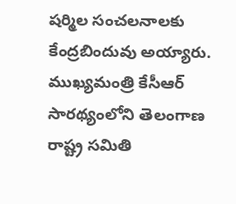షర్మిల సంచలనాలకు కేంద్రబిందువు అయ్యారు. ముఖ్యమంత్రి కేసీఆర్ సారథ్యంలోని తెలంగాణ రాష్ట్ర సమితి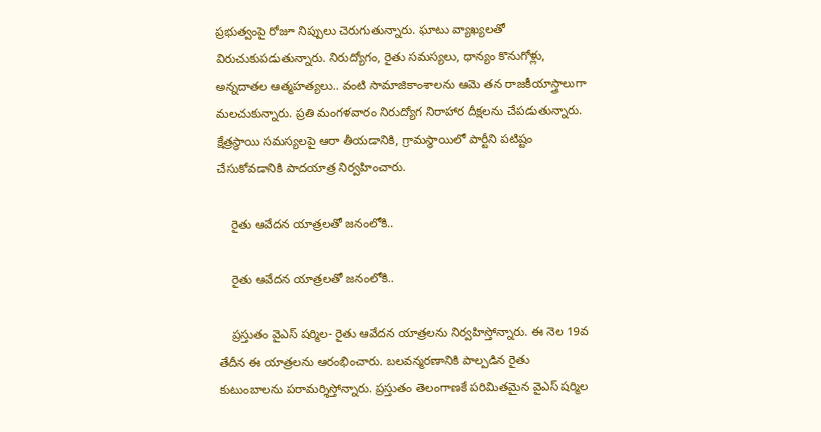ప్రభుత్వంపై రోజూ నిప్పులు చెరుగుతున్నారు. ఘాటు వ్యాఖ్యలతో విరుచుకుపడుతున్నారు. నిరుద్యోగం, రైతు సమస్యలు, ధాన్యం కొనుగోళ్లు, అన్నదాతల ఆత్మహత్యలు.. వంటి సామాజికాంశాలను ఆమె తన రాజకీయాస్త్రాలుగా మలచుకున్నారు. ప్రతి మంగళవారం నిరుద్యోగ నిరాహార దీక్షలను చేపడుతున్నారు. క్షేత్రస్థాయి సమస్యలపై ఆరా తీయడానికి, గ్రామస్థాయిలో పార్టీని పటిష్టం చేసుకోవడానికి పాదయాత్ర నిర్వహించారు.

    రైతు ఆవేదన యాత్రలతో జనంలోకి..

    రైతు ఆవేదన యాత్రలతో జనంలోకి..

    ప్రస్తుతం వైఎస్ షర్మిల- రైతు ఆవేదన యాత్రలను నిర్వహిస్తోన్నారు. ఈ నెల 19వ తేదీన ఈ యాత్రలను ఆరంభించారు. బలవన్మరణానికి పాల్పడిన రైతు కుటుంబాలను పరామర్శిస్తోన్నారు. ప్రస్తుతం తెలంగాణకే పరిమితమైన వైఎస్ షర్మిల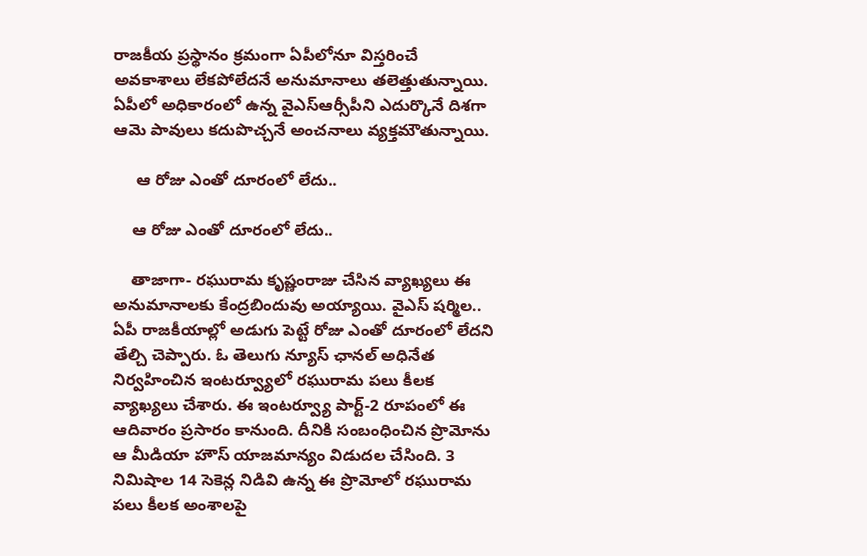రాజకీయ ప్రస్థానం క్రమంగా ఏపీలోనూ విస్తరించే అవకాశాలు లేకపోలేదనే అనుమానాలు తలెత్తుతున్నాయి. ఏపీలో అధికారంలో ఉన్న వైఎస్ఆర్సీపీని ఎదుర్కొనే దిశగా ఆమె పావులు కదుపొచ్చనే అంచనాలు వ్యక్తమౌతున్నాయి.

     ఆ రోజు ఎంతో దూరంలో లేదు..

    ఆ రోజు ఎంతో దూరంలో లేదు..

    తాజాగా- రఘురామ కృష్ణంరాజు చేసిన వ్యాఖ్యలు ఈ అనుమానాలకు కేంద్రబిందువు అయ్యాయి. వైఎస్ షర్మిల.. ఏపీ రాజకీయాల్లో అడుగు పెట్టే రోజు ఎంతో దూరంలో లేదని తేల్చి చెప్పారు. ఓ తెలుగు న్యూస్ ఛానల్ అధినేత నిర్వహించిన ఇంటర్వ్యూ‌లో రఘురామ పలు కీలక వ్యాఖ్యలు చేశారు. ఈ ఇంటర్వ్యూ పార్ట్-2 రూపంలో ఈ ఆదివారం ప్రసారం కానుంది. దీనికి సంబంధించిన ప్రొమోను ఆ మీడియా హౌస్ యాజమాన్యం విడుదల చేసింది. 3 నిమిషాల 14 సెకెన్ల నిడివి ఉన్న ఈ ప్రొమోలో రఘురామ పలు కీలక అంశాలపై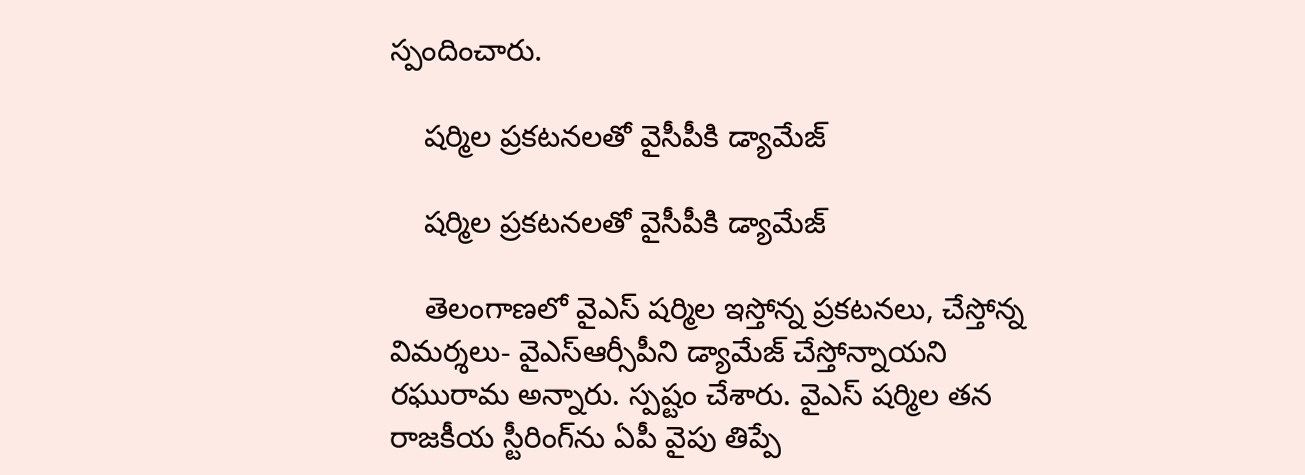స్పందించారు.

    షర్మిల ప్రకటనలతో వైసీపీకి డ్యామేజ్

    షర్మిల ప్రకటనలతో వైసీపీకి డ్యామేజ్

    తెలంగాణలో వైఎస్ షర్మిల ఇస్తోన్న ప్రకటనలు, చేస్తోన్న విమర్శలు- వైఎస్ఆర్సీపీని డ్యామేజ్ చేస్తోన్నాయని రఘురామ అన్నారు. స్పష్టం చేశారు. వైఎస్ షర్మిల తన రాజకీయ స్టీరింగ్‌ను ఏపీ వైపు తిప్పే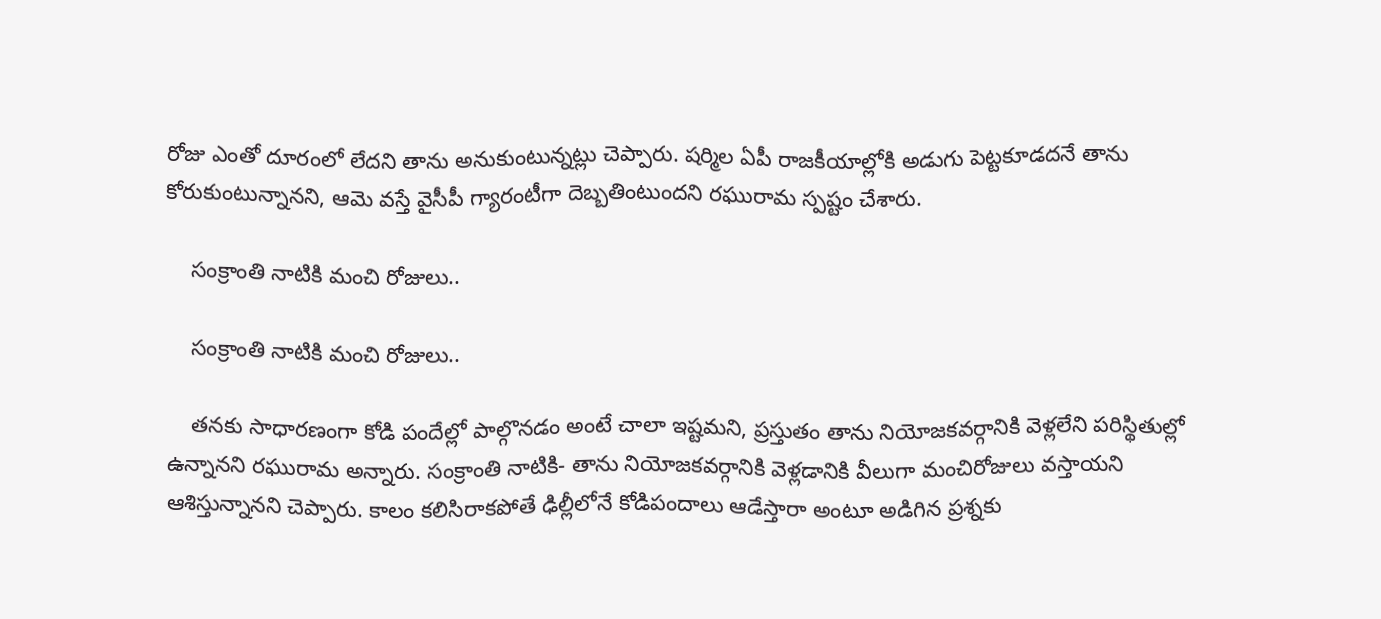రోజు ఎంతో దూరంలో లేదని తాను అనుకుంటున్నట్లు చెప్పారు. షర్మిల ఏపీ రాజకీయాల్లోకి అడుగు పెట్టకూడదనే తాను కోరుకుంటున్నానని, ఆమె వస్తే వైసీపీ గ్యారంటీగా దెబ్బతింటుందని రఘురామ స్పష్టం చేశారు.

    సంక్రాంతి నాటికి మంచి రోజులు..

    సంక్రాంతి నాటికి మంచి రోజులు..

    తనకు సాధారణంగా కోడి పందేల్లో పాల్గొనడం అంటే చాలా ఇష్టమని, ప్రస్తుతం తాను నియోజకవర్గానికి వెళ్లలేని పరిస్థితుల్లో ఉన్నానని రఘురామ అన్నారు. సంక్రాంతి నాటికి- తాను నియోజకవర్గానికి వెళ్లడానికి వీలుగా మంచిరోజులు వస్తాయని ఆశిస్తున్నానని చెప్పారు. కాలం కలిసిరాకపోతే ఢిల్లీలోనే కోడిపందాలు ఆడేస్తారా అంటూ అడిగిన ప్రశ్నకు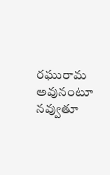రఘురామ అవునంటూ నవ్వుతూ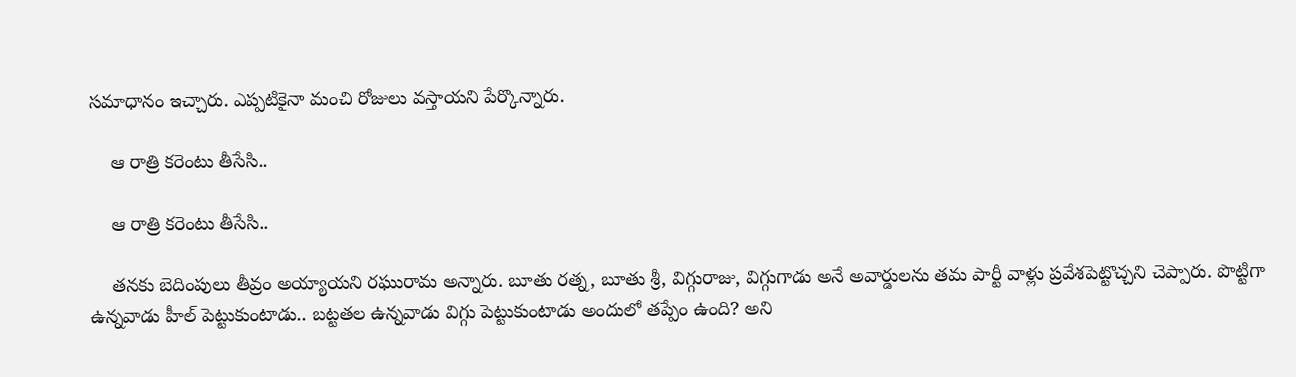సమాధానం ఇచ్చారు. ఎప్పటికైనా మంచి రోజులు వస్తాయని పేర్కొన్నారు.

    ఆ రాత్రి కరెంటు తీసేసి..

    ఆ రాత్రి కరెంటు తీసేసి..

    తనకు బెదింపులు తీవ్రం అయ్యాయని రఘురామ అన్నారు. బూతు రత్న, బూతు శ్రీ, విగ్గురాజు, విగ్గుగాడు అనే అవార్డులను తమ పార్టీ వాళ్లు ప్రవేశపెట్టొచ్చని చెప్పారు. పొట్టిగా ఉన్నవాడు హీల్ పెట్టుకుంటాడు.. బట్టతల ఉన్నవాడు విగ్గు పెట్టుకుంటాడు అందులో తప్పేం ఉంది? అని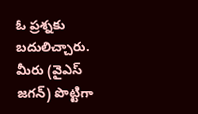ఓ ప్రశ్నకు బదులిచ్చారు. మీరు (వైఎస్ జగన్) పొట్టిగా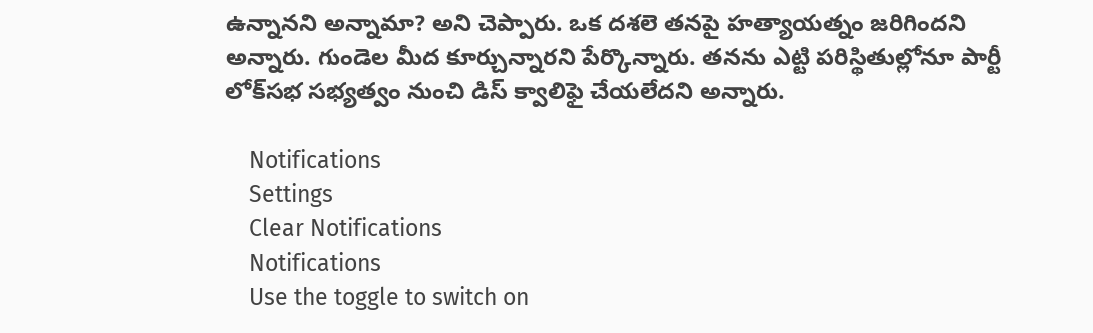ఉన్నానని అన్నామా? అని చెప్పారు. ఒక దశలె తనపై హత్యాయత్నం జరిగిందని అన్నారు. గుండెల మీద కూర్చున్నారని పేర్కొన్నారు. తనను ఎట్టి పరిస్థితుల్లోనూ పార్టీ లోక్‌సభ సభ్యత్వం నుంచి డిస్ క్వాలిఫై చేయలేదని అన్నారు.

    Notifications
    Settings
    Clear Notifications
    Notifications
    Use the toggle to switch on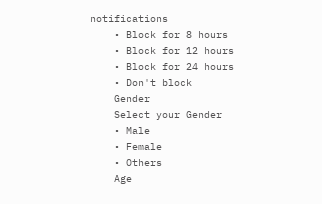notifications
    • Block for 8 hours
    • Block for 12 hours
    • Block for 24 hours
    • Don't block
    Gender
    Select your Gender
    • Male
    • Female
    • Others
    Age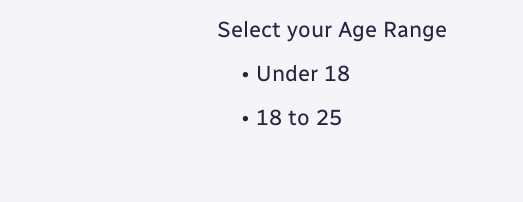Select your Age Range
    • Under 18
    • 18 to 25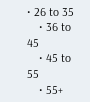• 26 to 35
    • 36 to 45
    • 45 to 55
    • 55+